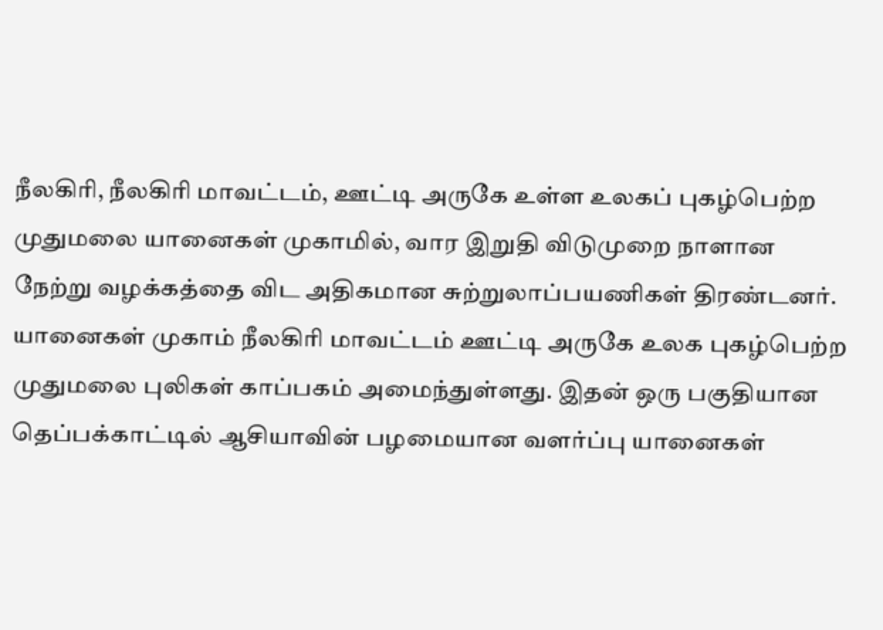நீலகிரி, நீலகிரி மாவட்டம், ஊட்டி அருகே உள்ள உலகப் புகழ்பெற்ற முதுமலை யானைகள் முகாமில், வார இறுதி விடுமுறை நாளான நேற்று வழக்கத்தை விட அதிகமான சுற்றுலாப்பயணிகள் திரண்டனர். யானைகள் முகாம் நீலகிரி மாவட்டம் ஊட்டி அருகே உலக புகழ்பெற்ற முதுமலை புலிகள் காப்பகம் அமைந்துள்ளது. இதன் ஒரு பகுதியான தெப்பக்காட்டில் ஆசியாவின் பழமையான வளர்ப்பு யானைகள்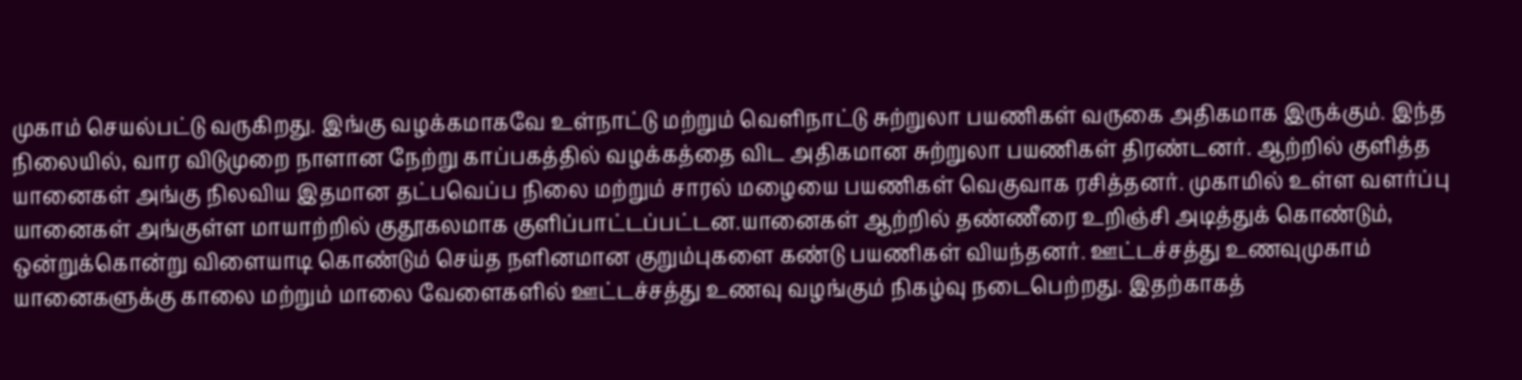முகாம் செயல்பட்டு வருகிறது. இங்கு வழக்கமாகவே உள்நாட்டு மற்றும் வெளிநாட்டு சுற்றுலா பயணிகள் வருகை அதிகமாக இருக்கும். இந்த நிலையில், வார விடுமுறை நாளான நேற்று காப்பகத்தில் வழக்கத்தை விட அதிகமான சுற்றுலா பயணிகள் திரண்டனர். ஆற்றில் குளித்த யானைகள் அங்கு நிலவிய இதமான தட்பவெப்ப நிலை மற்றும் சாரல் மழையை பயணிகள் வெகுவாக ரசித்தனர். முகாமில் உள்ள வளர்ப்பு யானைகள் அங்குள்ள மாயாற்றில் குதூகலமாக குளிப்பாட்டப்பட்டன.யானைகள் ஆற்றில் தண்ணீரை உறிஞ்சி அடித்துக் கொண்டும், ஒன்றுக்கொன்று விளையாடி கொண்டும் செய்த நளினமான குறும்புகளை கண்டு பயணிகள் வியந்தனர். ஊட்டச்சத்து உணவுமுகாம் யானைகளுக்கு காலை மற்றும் மாலை வேளைகளில் ஊட்டச்சத்து உணவு வழங்கும் நிகழ்வு நடைபெற்றது. இதற்காகத்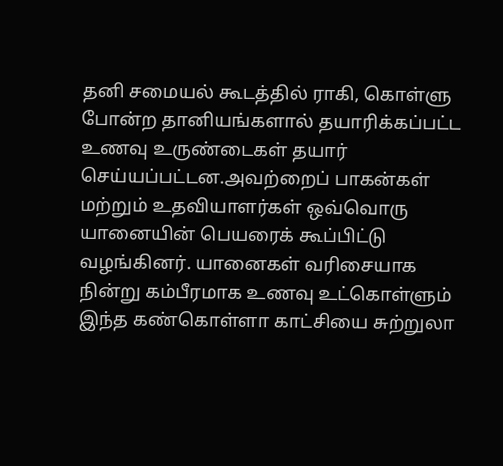தனி சமையல் கூடத்தில் ராகி, கொள்ளு போன்ற தானியங்களால் தயாரிக்கப்பட்ட உணவு உருண்டைகள் தயார் செய்யப்பட்டன.அவற்றைப் பாகன்கள் மற்றும் உதவியாளர்கள் ஒவ்வொரு யானையின் பெயரைக் கூப்பிட்டு வழங்கினர். யானைகள் வரிசையாக நின்று கம்பீரமாக உணவு உட்கொள்ளும் இந்த கண்கொள்ளா காட்சியை சுற்றுலா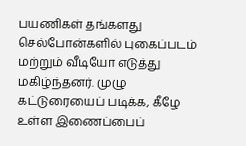பயணிகள் தங்களது செல்போன்களில் புகைப்படம் மற்றும் வீடியோ எடுத்து மகிழ்ந்தனர். முழு கட்டுரையைப் படிக்க, கீழே உள்ள இணைப்பைப்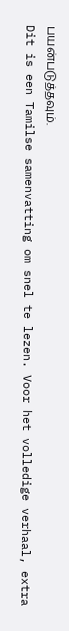பயன்படுத்தவும்.
Dit is een Tamilse samenvatting om snel te lezen. Voor het volledige verhaal, extra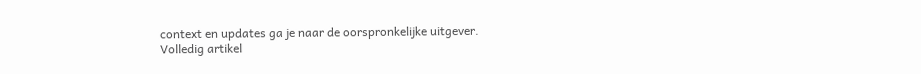context en updates ga je naar de oorspronkelijke uitgever.
Volledig artikel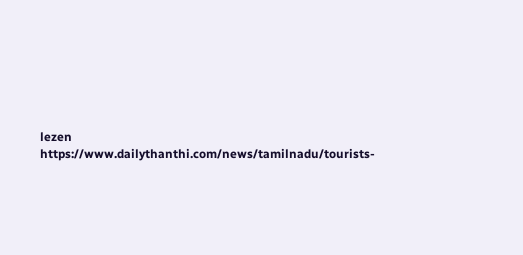lezen
https://www.dailythanthi.com/news/tamilnadu/tourists-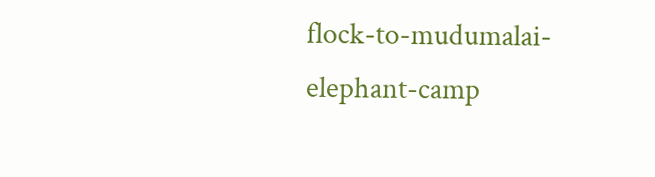flock-to-mudumalai-elephant-camp